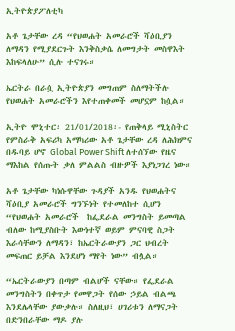ኢትዮጵያፖለቲካ

አቶ ጌታቸው ረዳ “የህወሐት አመራሮች ሻዕቢያን ለማዳን የሚያደርጉት እንቅስቃሴ ለመግታት መስዋእት እከፍላለሁ” ሲሉ ተናገሩ።

ኤርትራ በራሷ ኢትዮጵያን መግጠም ስለማትችሉ  የህወሐት አመራሮችን እየተጠቀመች መሆኗም ከሷል።

ኢትዮ ሞኒተር፡ 21/01/2018፡- የጠቅላይ ሚኒስትር የምስራቅ አፍሪካ አማካሪው አቶ ጌታቸው ረዳ ለሕክምና በዱባይ ሆኖ Global Power Shift ለተሰኘው የዜና ማእከል የሰጡት ቃለ ምልልስ ብዙዎች እያነጋገረ ነው።

አቶ ጌታቸው ካነሱዋቸው ጉዳያች አንዱ የህወሐትና ሻዕቢያ አመራሮች ግንኙነት የተመለከተ ሲሆን “የህወሐት አመራሮች  ከፌደራል መንግስት ይመጣል ብለው ከሚያስቡት እውነተኛ ወይም ምናባዊ ስጋት እራሳቸውን ለማዳን፣ ከኤርትራውያን ጋር ህብረት መፍጠር ይቻል እንደሆነ ማየት ነው” ብሏል።

“ኤርትራውያን በጣም ብልሆች ናቸው። የፌደራል መንግስትን በቀጥታ የመዋጋት የሰው ኃይል ብልጫ እንደሌላቸው ያውቃሉ። ስለዚህ፣ ሀገሪቱን ለማናጋት በድንበራቸው ማዶ ያሉ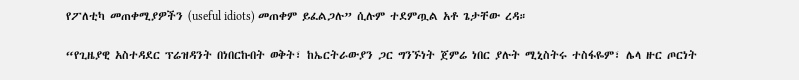የፖለቲካ መጠቀሚያዎችን (useful idiots) መጠቀም ይፈልጋሉ” ሲሉም ተደምጧል አቶ ጌታቸው ረዳ።

“የጊዜያዊ አስተዳደር ፕሬዝዳንት በነበርኩበት ወቅት፣ ከኤርትራውያን ጋር ግንኙነት ጀምሬ ነበር ያሉት ሚኒስትሩ ተስፋዬም፣ ሌላ ዙር ጦርነት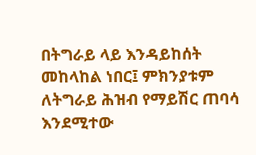በትግራይ ላይ እንዳይከሰት መከላከል ነበር፤ ምክንያቱም ለትግራይ ሕዝብ የማይሽር ጠባሳ እንደሚተው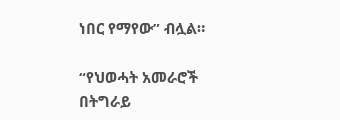ነበር የማየው” ብሏል።

“የህወሓት አመራሮች በትግራይ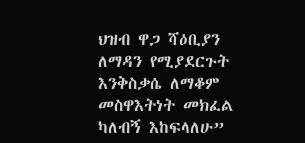ህዝብ ዋጋ ሻዕቢያን ለማዳን የሚያደርጉት እንቅስቃሴ ለማቆም መስዋእትነት መክፈል ካለብኝ እከፍላለሁ”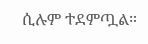ሲሉም ተደምጧል።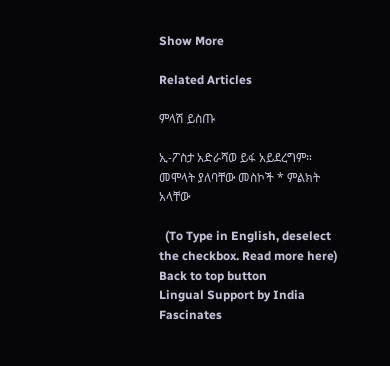Show More

Related Articles

ምላሽ ይስጡ

ኢ-ፖስታ አድራሻወ ይፋ አይደረግም። መሞላት ያለባቸው መስኮች * ምልክት አላቸው

  (To Type in English, deselect the checkbox. Read more here)
Back to top button
Lingual Support by India Fascinates